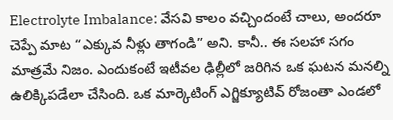Electrolyte Imbalance: వేసవి కాలం వచ్చిందంటే చాలు, అందరూ చెప్పే మాట “ఎక్కువ నీళ్లు తాగండి” అని. కానీ.. ఈ సలహా సగం మాత్రమే నిజం. ఎందుకంటే ఇటీవల ఢిల్లీలో జరిగిన ఒక ఘటన మనల్ని ఉలిక్కిపడేలా చేసింది. ఒక మార్కెటింగ్ ఎగ్జిక్యూటివ్ రోజంతా ఎండలో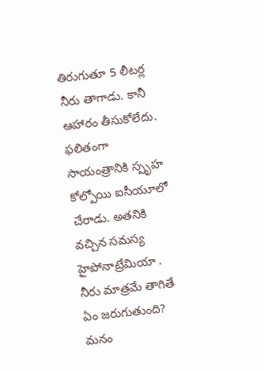తిరుగుతూ 5 లీటర్ల నీరు తాగాడు. కానీ ఆహారం తీసుకోలేదు. ఫలితంగా సాయంత్రానికి స్పృహ కోల్పోయి ఐసీయూలో చేరాడు. అతనికి వచ్చిన సమస్య హైపోనాట్రేమియా .
నీరు మాత్రమే తాగితే ఏం జరుగుతుంది?
మనం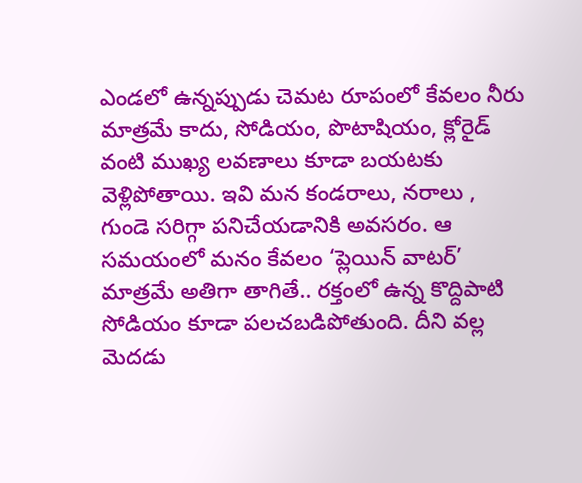ఎండలో ఉన్నప్పుడు చెమట రూపంలో కేవలం నీరు మాత్రమే కాదు, సోడియం, పొటాషియం, క్లోరైడ్ వంటి ముఖ్య లవణాలు కూడా బయటకు వెళ్లిపోతాయి. ఇవి మన కండరాలు, నరాలు , గుండె సరిగ్గా పనిచేయడానికి అవసరం. ఆ సమయంలో మనం కేవలం ‘ప్లెయిన్ వాటర్’ మాత్రమే అతిగా తాగితే.. రక్తంలో ఉన్న కొద్దిపాటి సోడియం కూడా పలచబడిపోతుంది. దీని వల్ల మెదడు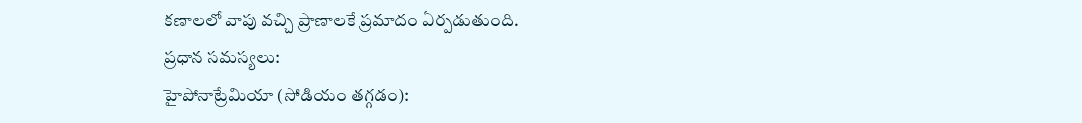కణాలలో వాపు వచ్చి ప్రాణాలకే ప్రమాదం ఏర్పడుతుంది.
ప్రధాన సమస్యలు:
హైపోనాట్రేమియా (సోడియం తగ్గడం):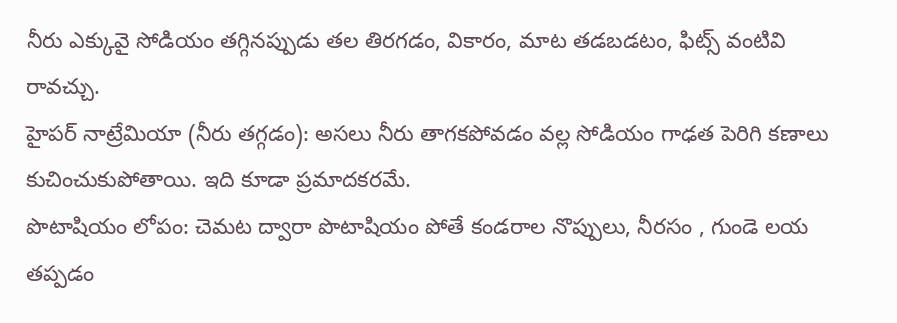నీరు ఎక్కువై సోడియం తగ్గినప్పుడు తల తిరగడం, వికారం, మాట తడబడటం, ఫిట్స్ వంటివి రావచ్చు.
హైపర్ నాట్రేమియా (నీరు తగ్గడం): అసలు నీరు తాగకపోవడం వల్ల సోడియం గాఢత పెరిగి కణాలు కుచించుకుపోతాయి. ఇది కూడా ప్రమాదకరమే.
పొటాషియం లోపం: చెమట ద్వారా పొటాషియం పోతే కండరాల నొప్పులు, నీరసం , గుండె లయ తప్పడం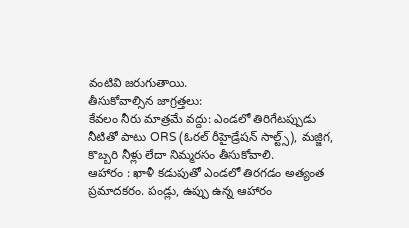వంటివి జరుగుతాయి.
తీసుకోవాల్సిన జాగ్రత్తలు:
కేవలం నీరు మాత్రమే వద్దు: ఎండలో తిరిగేటప్పుడు నీటితో పాటు ORS (ఓరల్ రీహైడ్రేషన్ సాల్ట్స్), మజ్జిగ, కొబ్బరి నీళ్లు లేదా నిమ్మరసం తీసుకోవాలి.
ఆహారం : ఖాళీ కడుపుతో ఎండలో తిరగడం అత్యంత ప్రమాదకరం. పండ్లు, ఉప్పు ఉన్న ఆహారం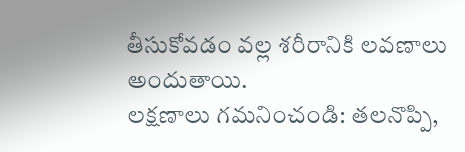తీసుకోవడం వల్ల శరీరానికి లవణాలు అందుతాయి.
లక్షణాలు గమనించండి: తలనొప్పి,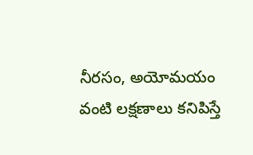నీరసం, అయోమయం వంటి లక్షణాలు కనిపిస్తే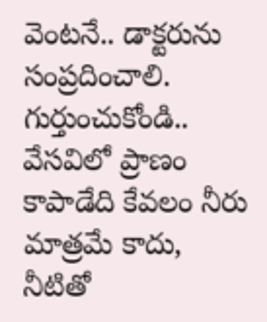వెంటనే.. డాక్టరును సంప్రదించాలి.
గుర్తుంచుకోండి.. వేసవిలో ప్రాణం కాపాడేది కేవలం నీరు మాత్రమే కాదు, నీటితో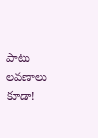పాటు లవణాలు కూడా!